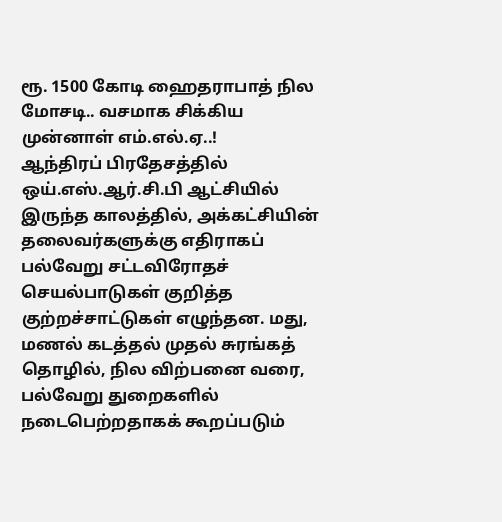ரூ. 1500 கோடி ஹைதராபாத் நில மோசடி.. வசமாக சிக்கிய முன்னாள் எம்.எல்.ஏ..!
ஆந்திரப் பிரதேசத்தில் ஒய்.எஸ்.ஆர்.சி.பி ஆட்சியில் இருந்த காலத்தில், அக்கட்சியின் தலைவர்களுக்கு எதிராகப் பல்வேறு சட்டவிரோதச் செயல்பாடுகள் குறித்த குற்றச்சாட்டுகள் எழுந்தன. மது, மணல் கடத்தல் முதல் சுரங்கத் தொழில், நில விற்பனை வரை, பல்வேறு துறைகளில் நடைபெற்றதாகக் கூறப்படும்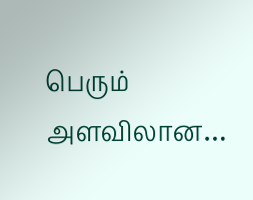பெரும் அளவிலான…